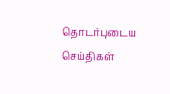தொடர்புடைய செய்திகள்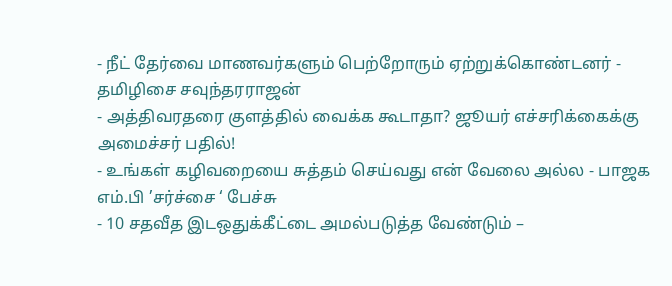- நீட் தேர்வை மாணவர்களும் பெற்றோரும் ஏற்றுக்கொண்டனர் - தமிழிசை சவுந்தரராஜன்
- அத்திவரதரை குளத்தில் வைக்க கூடாதா? ஜூயர் எச்சரிக்கைக்கு அமைச்சர் பதில்!
- உங்கள் கழிவறையை சுத்தம் செய்வது என் வேலை அல்ல - பாஜக எம்.பி ’சர்ச்சை ‘ பேச்சு
- 10 சதவீத இடஒதுக்கீட்டை அமல்படுத்த வேண்டும் –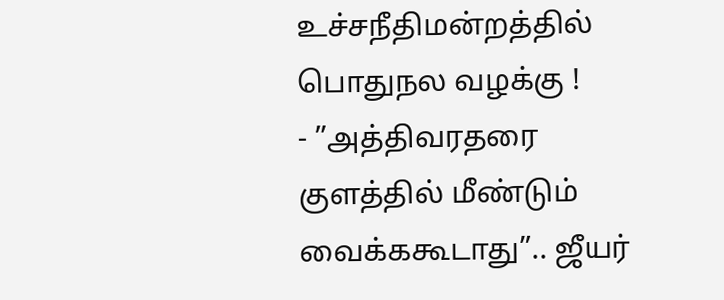உச்சநீதிமன்றத்தில் பொதுநல வழக்கு !
- ”அத்திவரதரை குளத்தில் மீண்டும் வைக்ககூடாது”.. ஜீயர்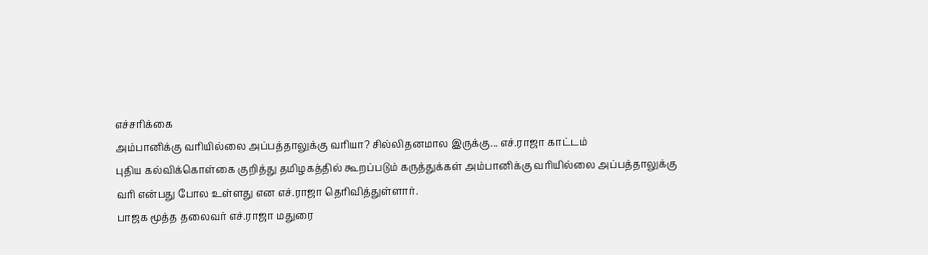எச்சரிக்கை
அம்பானிக்கு வரியில்லை அப்பத்தாலுக்கு வரியா? சில்லிதனமால இருக்கு... எச்.ராஜா காட்டம்
புதிய கல்விக்கொள்கை குறித்து தமிழகத்தில் கூறப்படும் கருத்துக்கள் அம்பானிக்கு வரியில்லை அப்பத்தாலுக்கு வரி என்பது போல உள்ளது என எச்.ராஜா தெரிவித்துள்ளார்.
பாஜக மூத்த தலைவர் எச்.ராஜா மதுரை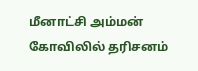மீனாட்சி அம்மன் கோவிலில் தரிசனம்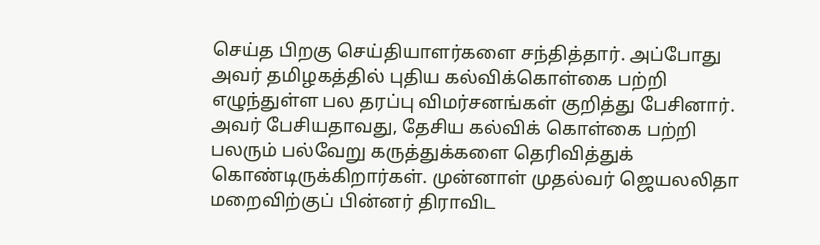செய்த பிறகு செய்தியாளர்களை சந்தித்தார். அப்போது அவர் தமிழகத்தில் புதிய கல்விக்கொள்கை பற்றி எழுந்துள்ள பல தரப்பு விமர்சனங்கள் குறித்து பேசினார்.
அவர் பேசியதாவது, தேசிய கல்விக் கொள்கை பற்றி பலரும் பல்வேறு கருத்துக்களை தெரிவித்துக் கொண்டிருக்கிறார்கள். முன்னாள் முதல்வர் ஜெயலலிதா மறைவிற்குப் பின்னர் திராவிட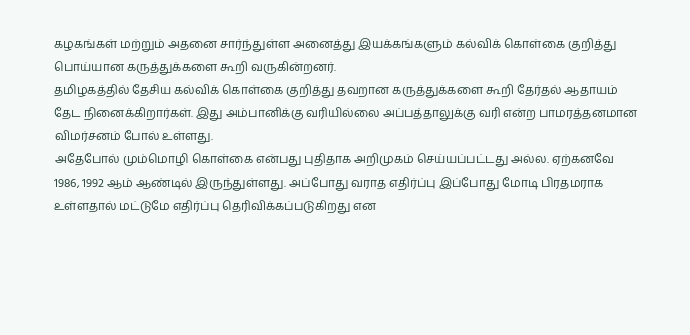கழகங்கள் மற்றும் அதனை சார்ந்துள்ள அனைத்து இயக்கங்களும் கல்விக் கொள்கை குறித்து பொய்யான கருத்துக்களை கூறி வருகின்றனர்.
தமிழகத்தில் தேசிய கல்விக் கொள்கை குறித்து தவறான கருத்துக்களை கூறி தேர்தல் ஆதாயம் தேட நினைக்கிறார்கள். இது அம்பானிக்கு வரியில்லை அப்பத்தாலுக்கு வரி என்ற பாமரத்தனமான விமர்சனம் போல் உள்ளது.
அதேபோல் மும்மொழி கொள்கை என்பது புதிதாக அறிமுகம் செய்யப்பட்டது அல்ல. ஏற்கனவே 1986, 1992 ஆம் ஆண்டில் இருந்துள்ளது. அப்போது வராத எதிர்ப்பு இப்போது மோடி பிரதமராக உள்ளதால் மட்டுமே எதிர்ப்பு தெரிவிக்கப்படுகிறது என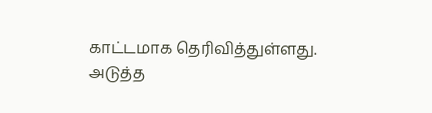காட்டமாக தெரிவித்துள்ளது.
அடுத்த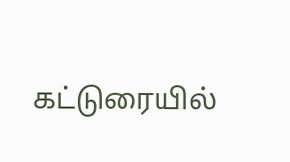கட்டுரையில்